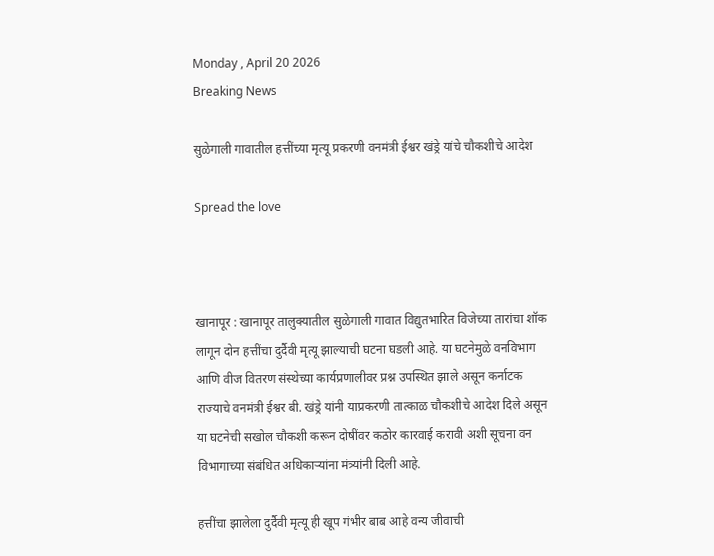Monday , April 20 2026
Breaking News

सुळेगाली गावातील हत्तींच्या मृत्यू प्रकरणी वनमंत्री ईश्वर खंड्रे यांचे चौकशीचे आदेश

Spread the love



खानापूर : खानापूर तालुक्यातील सुळेगाली गावात विद्युतभारित विजेच्या तारांचा शॉक लागून दोन हत्तींचा दुर्दैवी मृत्यू झाल्याची घटना घडली आहे. या घटनेमुळे वनविभाग आणि वीज वितरण संस्थेच्या कार्यप्रणालीवर प्रश्न उपस्थित झाले असून कर्नाटक राज्याचे वनमंत्री ईश्वर बी. खंड्रे यांनी याप्रकरणी तात्काळ चौकशीचे आदेश दिले असून या घटनेची सखोल चौकशी करून दोषींवर कठोर कारवाई करावी अशी सूचना वन विभागाच्या संबंधित अधिकाऱ्यांना मंत्र्यांनी दिली आहे.

हत्तींचा झालेला दुर्दैवी मृत्यू ही खूप गंभीर बाब आहे वन्य जीवाची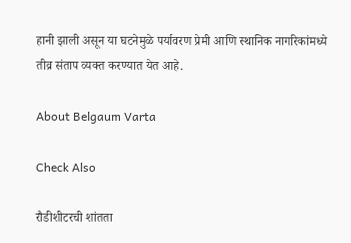हानी झाली असून या घटनेमुळे पर्यावरण प्रेमी आणि स्थानिक नागरिकांमध्ये तीव्र संताप व्यक्त करण्यात येत आहे.

About Belgaum Varta

Check Also

रौडीशीटरची शांतता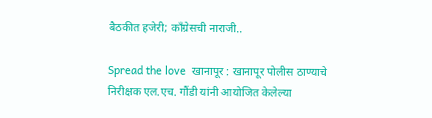बैठकीत हजेरी; काँग्रेसची नाराजी..

Spread the love  खानापूर : खानापूर पोलीस ठाण्याचे निरीक्षक एल.एच. गौंडी यांनी आयोजित केलेल्या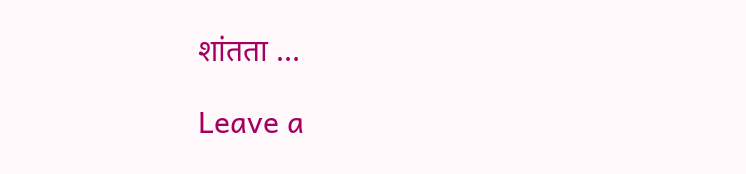शांतता …

Leave a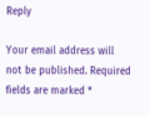Reply

Your email address will not be published. Required fields are marked *